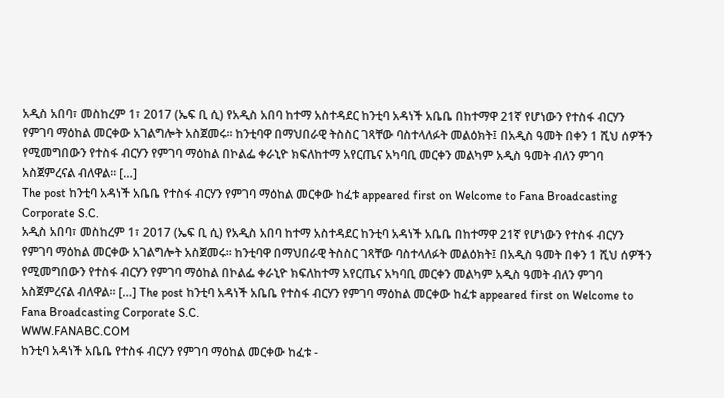አዲስ አበባ፣ መስከረም 1፣ 2017 (ኤፍ ቢ ሲ) የአዲስ አበባ ከተማ አስተዳደር ከንቲባ አዳነች አቤቤ በከተማዋ 21ኛ የሆነውን የተስፋ ብርሃን የምገባ ማዕከል መርቀው አገልግሎት አስጀመሩ። ከንቲባዋ በማህበራዊ ትስስር ገጻቸው ባስተላለፉት መልዕክት፤ በአዲስ ዓመት በቀን 1 ሺህ ሰዎችን የሚመግበውን የተስፋ ብርሃን የምገባ ማዕከል በኮልፌ ቀራኒዮ ክፍለከተማ አየርጤና አካባቢ መርቀን መልካም አዲስ ዓመት ብለን ምገባ አስጀምረናል ብለዋል። […]
The post ከንቲባ አዳነች አቤቤ የተስፋ ብርሃን የምገባ ማዕከል መርቀው ከፈቱ appeared first on Welcome to Fana Broadcasting Corporate S.C.
አዲስ አበባ፣ መስከረም 1፣ 2017 (ኤፍ ቢ ሲ) የአዲስ አበባ ከተማ አስተዳደር ከንቲባ አዳነች አቤቤ በከተማዋ 21ኛ የሆነውን የተስፋ ብርሃን የምገባ ማዕከል መርቀው አገልግሎት አስጀመሩ። ከንቲባዋ በማህበራዊ ትስስር ገጻቸው ባስተላለፉት መልዕክት፤ በአዲስ ዓመት በቀን 1 ሺህ ሰዎችን የሚመግበውን የተስፋ ብርሃን የምገባ ማዕከል በኮልፌ ቀራኒዮ ክፍለከተማ አየርጤና አካባቢ መርቀን መልካም አዲስ ዓመት ብለን ምገባ አስጀምረናል ብለዋል። […] The post ከንቲባ አዳነች አቤቤ የተስፋ ብርሃን የምገባ ማዕከል መርቀው ከፈቱ appeared first on Welcome to Fana Broadcasting Corporate S.C.
WWW.FANABC.COM
ከንቲባ አዳነች አቤቤ የተስፋ ብርሃን የምገባ ማዕከል መርቀው ከፈቱ -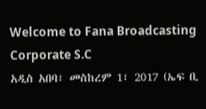Welcome to Fana Broadcasting Corporate S.C
አዲስ አበባ፣ መስከረም 1፣ 2017 (ኤፍ ቢ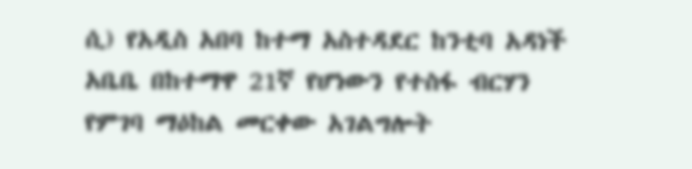ሲ) የአዲስ አበባ ከተማ አስተዳደር ከንቲባ አዳነች አቤቤ በከተማዋ 21ኛ የሆነውን የተስፋ ብርሃን የምገባ ማዕከል መርቀው አገልግሎት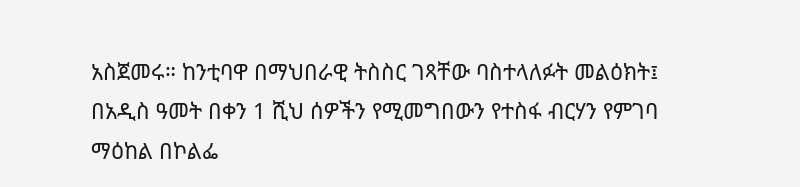አስጀመሩ። ከንቲባዋ በማህበራዊ ትስስር ገጻቸው ባስተላለፉት መልዕክት፤ በአዲስ ዓመት በቀን 1 ሺህ ሰዎችን የሚመግበውን የተስፋ ብርሃን የምገባ ማዕከል በኮልፌ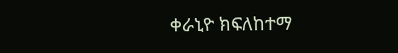ቀራኒዮ ክፍለከተማ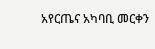አየርጤና አካባቢ መርቀን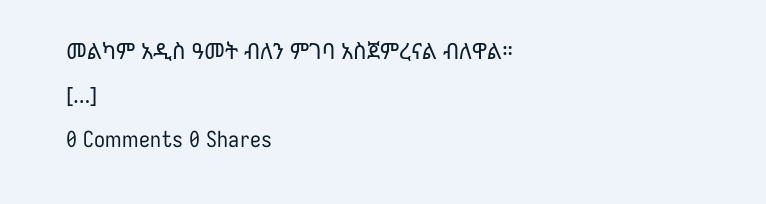መልካም አዲስ ዓመት ብለን ምገባ አስጀምረናል ብለዋል። […]
0 Comments 0 Shares